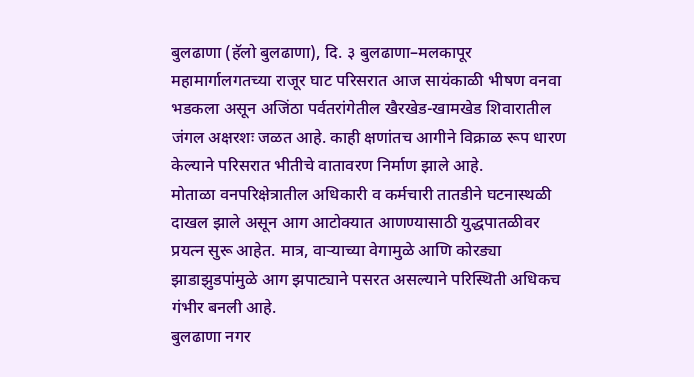बुलढाणा (हॅलो बुलढाणा), दि. ३ बुलढाणा–मलकापूर महामार्गालगतच्या राजूर घाट परिसरात आज सायंकाळी भीषण वनवा भडकला असून अजिंठा पर्वतरांगेतील खैरखेड-खामखेड शिवारातील जंगल अक्षरशः जळत आहे. काही क्षणांतच आगीने विक्राळ रूप धारण केल्याने परिसरात भीतीचे वातावरण निर्माण झाले आहे.
मोताळा वनपरिक्षेत्रातील अधिकारी व कर्मचारी तातडीने घटनास्थळी दाखल झाले असून आग आटोक्यात आणण्यासाठी युद्धपातळीवर प्रयत्न सुरू आहेत. मात्र, वाऱ्याच्या वेगामुळे आणि कोरड्या झाडाझुडपांमुळे आग झपाट्याने पसरत असल्याने परिस्थिती अधिकच गंभीर बनली आहे.
बुलढाणा नगर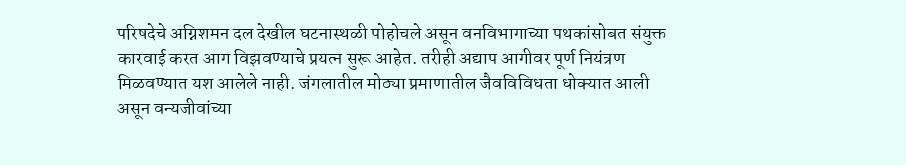परिषदेचे अग्निशमन दल देखील घटनास्थळी पोहोचले असून वनविभागाच्या पथकांसोबत संयुक्त कारवाई करत आग विझवण्याचे प्रयत्न सुरू आहेत. तरीही अद्याप आगीवर पूर्ण नियंत्रण मिळवण्यात यश आलेले नाही. जंगलातील मोठ्या प्रमाणातील जैवविविधता धोक्यात आली असून वन्यजीवांच्या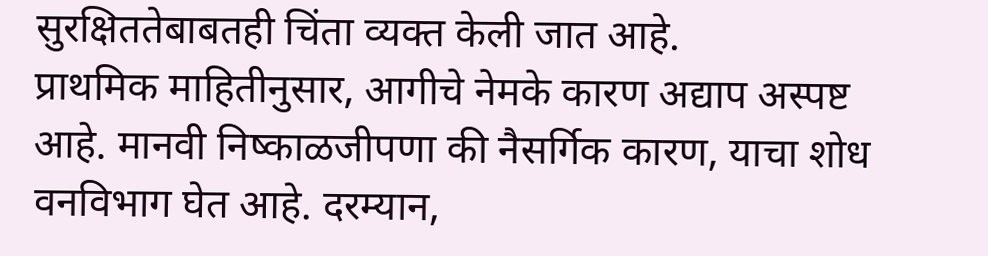सुरक्षिततेबाबतही चिंता व्यक्त केली जात आहे.
प्राथमिक माहितीनुसार, आगीचे नेमके कारण अद्याप अस्पष्ट आहे. मानवी निष्काळजीपणा की नैसर्गिक कारण, याचा शोध वनविभाग घेत आहे. दरम्यान,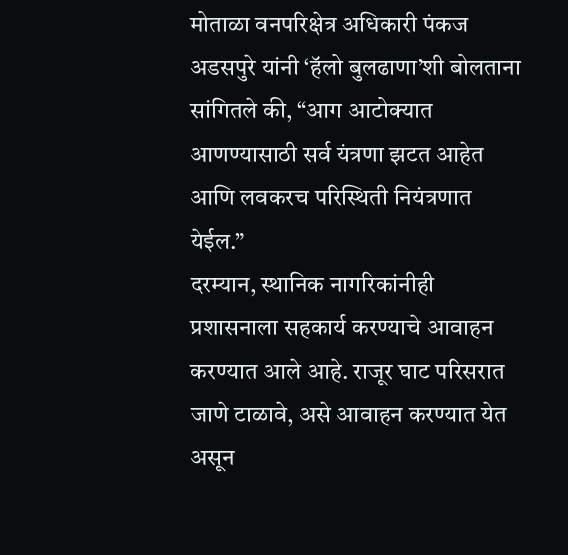मोताळा वनपरिक्षेत्र अधिकारी पंकज अडसपुरे यांनी ‘हॅलो बुलढाणा’शी बोलताना सांगितले की, “आग आटोक्यात आणण्यासाठी सर्व यंत्रणा झटत आहेत आणि लवकरच परिस्थिती नियंत्रणात येईल.”
दरम्यान, स्थानिक नागरिकांनीही प्रशासनाला सहकार्य करण्याचे आवाहन करण्यात आले आहे. राजूर घाट परिसरात जाणे टाळावे, असे आवाहन करण्यात येत असून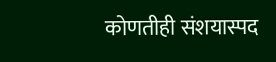कोणतीही संशयास्पद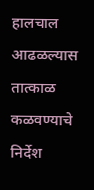हालचाल आढळल्यास तात्काळ कळवण्याचे निर्देश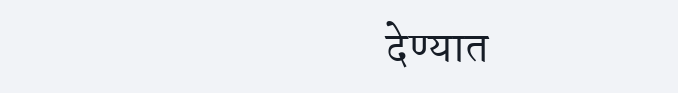देण्यात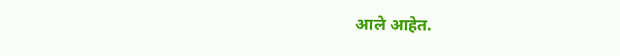आले आहेत.